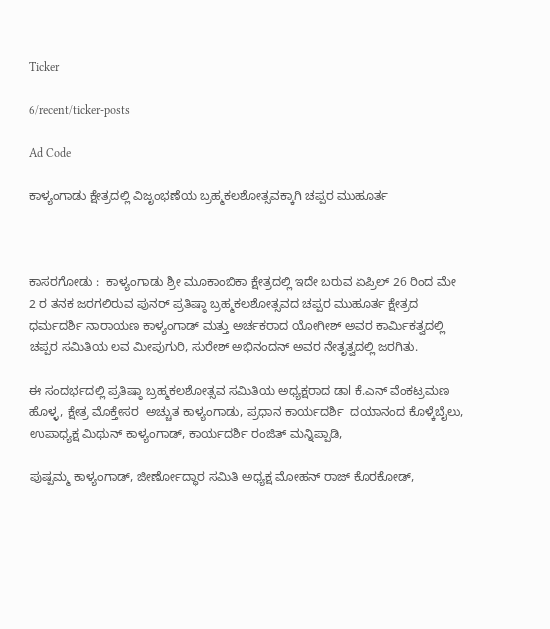Ticker

6/recent/ticker-posts

Ad Code

ಕಾಳ್ಯಂಗಾಡು ಕ್ಷೇತ್ರದಲ್ಲಿ ವಿಜೃಂಭಣೆಯ ಬ್ರಹ್ಮಕಲಶೋತ್ಸವಕ್ಕಾಗಿ ಚಪ್ಪರ ಮುಹೂರ್ತ



ಕಾಸರಗೋಡು :  ಕಾಳ್ಯಂಗಾಡು ಶ್ರೀ ಮೂಕಾಂಬಿಕಾ ಕ್ಷೇತ್ರದಲ್ಲಿ ಇದೇ ಬರುವ ಏಪ್ರಿಲ್ 26 ರಿಂದ ಮೇ 2 ರ ತನಕ ಜರಗಲಿರುವ ಪುನರ್ ಪ್ರತಿಷ್ಠಾ ಬ್ರಹ್ಮಕಲಶೋತ್ಸವದ ಚಪ್ಪರ ಮುಹೂರ್ತ ಕ್ಷೇತ್ರದ ಧರ್ಮದರ್ಶಿ ನಾರಾಯಣ ಕಾಳ್ಯಂಗಾಡ್ ಮತ್ತು ಅರ್ಚಕರಾದ ಯೋಗೀಶ್ ಅವರ ಕಾರ್ಮಿಕತ್ವದಲ್ಲಿ ಚಪ್ಪರ ಸಮಿತಿಯ ಲವ ಮೀಪುಗುರಿ, ಸುರೇಶ್ ಅಭಿನಂದನ್ ಅವರ ನೇತೃತ್ವದಲ್ಲಿ ಜರಗಿತು.

ಈ ಸಂದರ್ಭದಲ್ಲಿ ಪ್ರತಿಷ್ಠಾ ಬ್ರಹ್ಮಕಲಶೋತ್ಸವ ಸಮಿತಿಯ ಅಧ್ಯಕ್ಷರಾದ ಡಾl ಕೆ.ಎನ್ ವೆಂಕಟ್ರಮಣ ಹೊಳ್ಳ, ಕ್ಷೇತ್ರ ಮೊಕ್ತೇಸರ  ಅಚ್ಚುತ ಕಾಳ್ಯಂಗಾಡು, ಪ್ರಧಾನ ಕಾರ್ಯದರ್ಶಿ  ದಯಾನಂದ ಕೊಳ್ಕೆಬೈಲು, ಉಪಾಧ್ಯಕ್ಷ ಮಿಥುನ್ ಕಾಳ್ಯಂಗಾಡ್, ಕಾರ್ಯದರ್ಶಿ ರಂಜಿತ್ ಮನ್ನಿಪ್ಪಾಡಿ,

ಪುಷ್ಪಮ್ಮ ಕಾಳ್ಯಂಗಾಡ್, ಜೀರ್ಣೋದ್ಧಾರ ಸಮಿತಿ ಅಧ್ಯಕ್ಷ ಮೋಹನ್ ರಾಜ್ ಕೊರಕೋಡ್,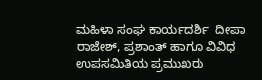ಮಹಿಳಾ ಸಂಘ ಕಾರ್ಯದರ್ಶಿ  ದೀಪಾ ರಾಜೇಶ್, ಪ್ರಶಾಂತ್ ಹಾಗೂ ವಿವಿಧ ಉಪಸಮಿತಿಯ ಪ್ರಮುಖರು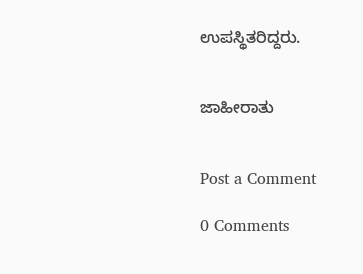ಉಪಸ್ಥಿತರಿದ್ದರು.


ಜಾಹೀರಾತು


Post a Comment

0 Comments